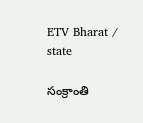ETV Bharat / state

సంక్రాంతి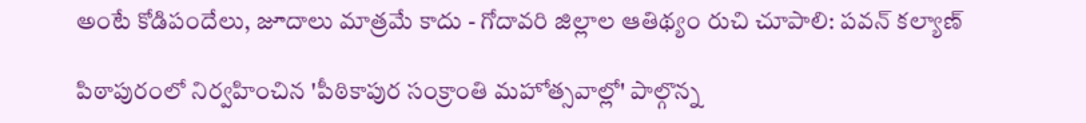అంటే కోడిపందేలు, జూదాలు మాత్రమే కాదు - గోదావరి జిల్లాల ఆతిథ్యం రుచి చూపాలి: పవన్ కల్యాణ్

పిఠాపురంలో నిర్వహించిన 'పీఠికాపుర సంక్రాంతి మహోత్సవాల్లో' పాల్గొన్న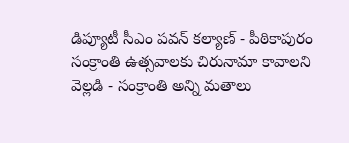డిప్యూటీ సీఎం పవన్‌ కల్యాణ్ - పీఠికాపురం సంక్రాంతి ఉత్సవాలకు చిరునామా కావాలని వెల్లడి - సంక్రాంతి అన్ని మతాలు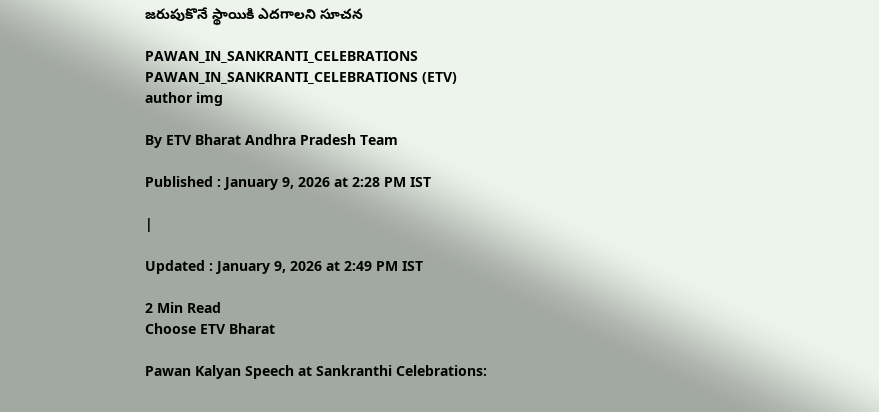జరుపుకొనే స్థాయికి ఎదగాలని సూచన

PAWAN_IN_SANKRANTI_CELEBRATIONS
PAWAN_IN_SANKRANTI_CELEBRATIONS (ETV)
author img

By ETV Bharat Andhra Pradesh Team

Published : January 9, 2026 at 2:28 PM IST

|

Updated : January 9, 2026 at 2:49 PM IST

2 Min Read
Choose ETV Bharat

Pawan Kalyan Speech at Sankranthi Celebrations: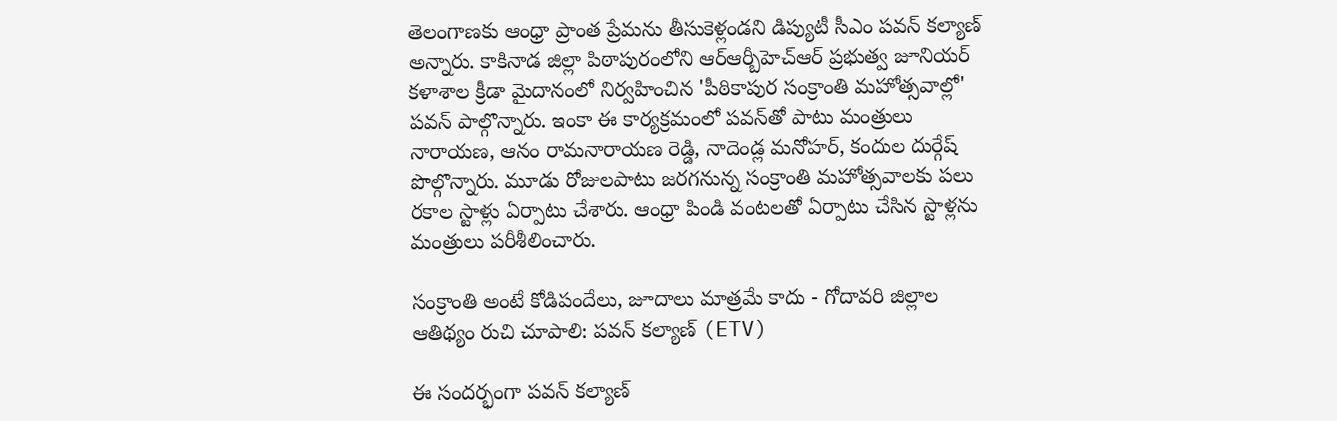తెలంగాణకు ఆంధ్రా ప్రాంత ప్రేమను తీసుకెళ్లండని డిప్యుటీ సీఎం పవన్ కల్యాణ్ అన్నారు. కాకినాడ జిల్లా పిఠాపురంలోని ఆర్ఆర్బీహెచ్ఆర్ ప్రభుత్వ జూనియర్ కళాశాల క్రీడా మైదానంలో నిర్వహించిన 'పీఠికాపుర సంక్రాంతి మహోత్సవాల్లో' పవన్‌ పాల్గొన్నారు. ఇంకా ఈ కార్యక్రమంలో పవన్‌తో పాటు మంత్రులు నారాయణ, ఆనం రామనారాయణ రెడ్డి, నాదెండ్ల మనోహర్, కందుల దుర్గేష్ పొల్గొన్నారు. మూడు రోజులపాటు జరగనున్న సంక్రాంతి మహోత్సవాలకు పలు రకాల స్టాళ్లు ఏర్పాటు చేశారు. ఆంధ్రా పిండి వంటలతో ఏర్పాటు చేసిన స్టాళ్లను మంత్రులు పరీశీలించారు.

సంక్రాంతి అంటే కోడిపందేలు, జూదాలు మాత్రమే కాదు - గోదావరి జిల్లాల ఆతిథ్యం రుచి చూపాలి: పవన్ కల్యాణ్ (ETV)

ఈ సందర్భంగా పవన్ కల్యాణ్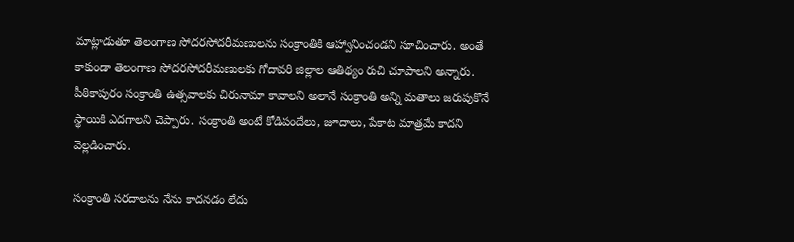మాట్లాడుతూ తెలంగాణ సోదరసోదరీమణులను సంక్రాంతికి ఆహ్వానించండని సూచించారు. అంతే కాకుండా తెలంగాణ సోదరసోదరీమణులకు గోదావరి జిల్లాల ఆతిథ్యం రుచి చూపాలని అన్నారు. పీఠికాపురం సంక్రాంతి ఉత్సవాలకు చిరునామా కావాలని అలానే సంక్రాంతి అన్ని మతాలు జరుపుకొనే స్థాయికి ఎదగాలని చెప్పారు. సంక్రాంతి అంటే కోడిపందేలు, జూదాలు, పేకాట మాత్రమే కాదని వెల్లడించారు.

సంక్రాంతి సరదాలను నేను కాదనడం లేదు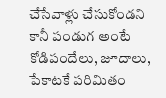చేసేవాళ్లు చేసుకోండని కానీ పండుగ అంటే కోడిపందేలు, జూదాలు, పేకాటకే పరిమితం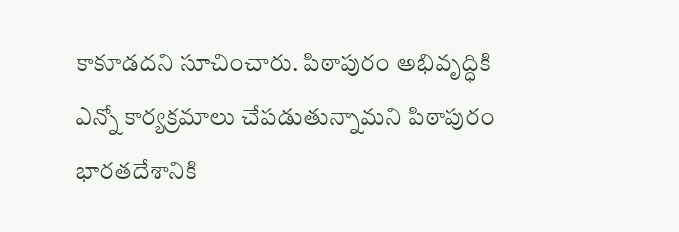కాకూడదని సూచించారు. పిఠాపురం అభివృద్ధికి ఎన్నో కార్యక్రమాలు చేపడుతున్నామని పిఠాపురం భారతదేశానికి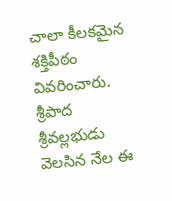చాలా కీలకమైన శక్తిపీఠం వివరించారు. శ్రీపాద శ్రీవల్లభుడు వెలసిన నేల ఈ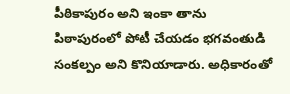పీఠికాపురం అని ఇంకా తాను పిఠాపురంలో పోటీ చేయడం భగవంతుడి సంకల్పం అని కొనియాడారు. అధికారంతో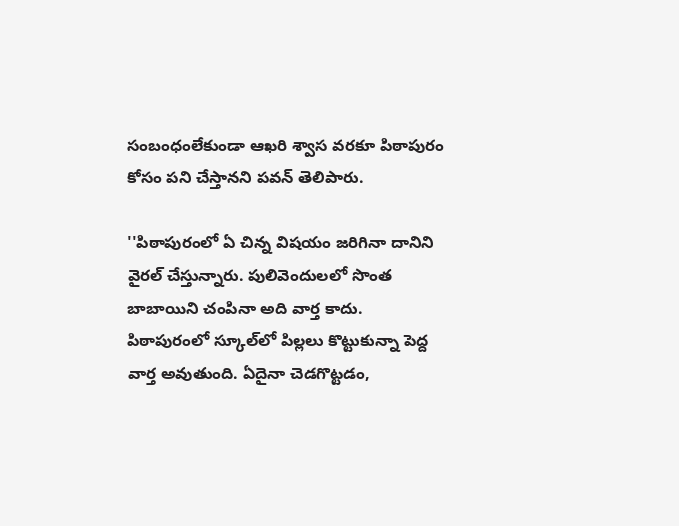సంబంధంలేకుండా ఆఖరి శ్వాస వరకూ పిఠాపురం కోసం పని చేస్తానని పవన్‌ తెలిపారు.

''పిఠాపురంలో ఏ చిన్న విషయం జరిగినా దానిని వైరల్ చేస్తున్నారు. పులివెందులలో సొంత బాబాయిని చంపినా అది వార్త కాదు. పిఠాపురంలో స్కూల్‌లో పిల్లలు కొట్టుకున్నా పెద్ద వార్త అవుతుంది. ఏదైనా చెడగొట్టడం,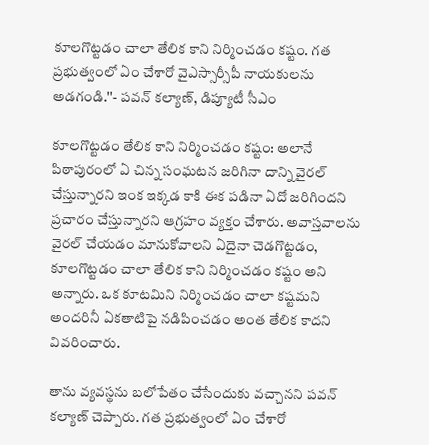కూలగొట్టడం చాలా తేలిక కాని నిర్మించడం కష్టం. గత ప్రభుత్వంలో ఏం చేశారో వైఎస్సార్సీపీ నాయకులను అడగండి.''- పవన్ కల్యాణ్, డిప్యూటీ సీఎం

కూలగొట్టడం తేలిక కాని నిర్మించడం కష్టం: అలానే పిఠాపురంలో ఏ చిన్న సంఘటన జరిగినా దాన్ని వైరల్‌ చేస్తున్నారని ఇంక ఇక్కడ కాకి ఈక పడినా ఏదో జరిగిందని ప్రచారం చేస్తున్నారని ఆగ్రహం వ్యక్తం చేశారు. అవాస్తవాలను వైరల్‌ చేయడం మానుకోవాలని ఏదైనా చెడగొట్టడం, కూలగొట్టడం చాలా తేలిక కాని నిర్మించడం కష్టం అని అన్నారు. ఒక కూటమిని నిర్మించడం చాలా కష్టమని అందరినీ ఏకతాటిపై నడిపించడం అంత తేలిక కాదని వివరించారు.

తాను వ్యవస్థను బలోపేతం చేసేందుకు వచ్చానని పవన్ కల్యాణ్ చెప్పారు. గత ప్రభుత్వంలో ఏం చేశారో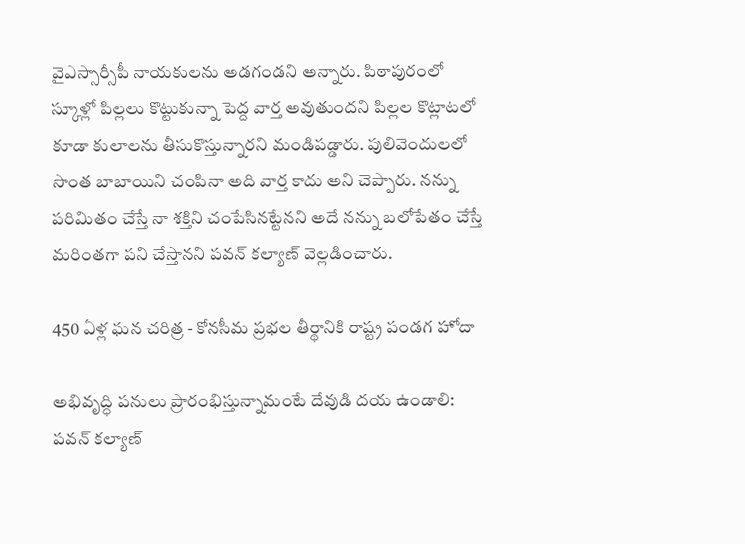వైఎస్సార్సీపీ నాయకులను అడగండని అన్నారు. పిఠాపురంలో స్కూళ్లో పిల్లలు కొట్టుకున్నా పెద్ద వార్త అవుతుందని పిల్లల కొట్లాటలో కూడా కులాలను తీసుకొస్తున్నారని మండిపడ్డారు. పులివెందులలో సొంత బాబాయిని చంపినా అది వార్త కాదు అని చెప్పారు. నన్ను పరిమితం చేస్తే నా శక్తిని చంపేసినట్టేనని అదే నన్ను బలోపేతం చేస్తే మరింతగా పని చేస్తానని పవన్ కల్యాణ్ వెల్లడించారు.

450 ఏళ్ల ఘన చరిత్ర - కోనసీమ ప్రభల తీర్థానికి రాష్ట్ర పండగ హోదా

అభివృద్ధి పనులు ప్రారంభిస్తున్నామంటే దేవుడి దయ ఉండాలి: పవన్ కల్యాణ్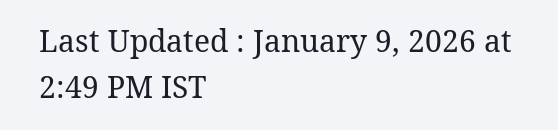Last Updated : January 9, 2026 at 2:49 PM IST